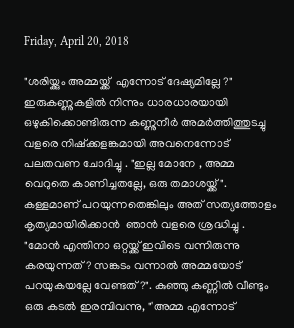Friday, April 20, 2018

"ശരിയ്ക്കും അമ്മയ്ക്ക്  എന്നോട് ദേഷ്യമില്ലേ ?"  ഇരുകണ്ണുകളിൽ നിന്നും ധാരധാരയായി ഒഴുകിക്കൊണ്ടിരുന്ന കണ്ണുനീർ അമർത്തിത്തുടച്ചു വളരെ നിഷ്ക്കളങ്കമായി അവനെന്നോട് പലതവണ ചോദിച്ചു . "ഇല്ല മോനേ , അമ്മ വെറുതെ കാണിച്ചതല്ലേ, ഒരു തമാശയ്ക്ക് ". കള്ളമാണ് പറയുന്നതെങ്കിലും അത് സത്യത്തോളം കൃത്യമായിരിക്കാൻ  ഞാൻ വളരെ ശ്രദ്ധിച്ചു . "മോൻ എന്തിനാ ഒറ്റയ്ക്ക് ഇവിടെ വന്നിരുന്നു കരയുന്നത്? സങ്കടം വന്നാൽ അമ്മയോട് പറയുകയല്ലേ വേണ്ടത്?". കുഞ്ഞു കണ്ണിൽ വീണ്ടും ഒരു കടൽ ഇരമ്പിവന്നു, "'അമ്മ എന്നോട്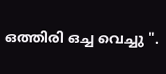ഒത്തിരി ഒച്ച വെച്ചു ".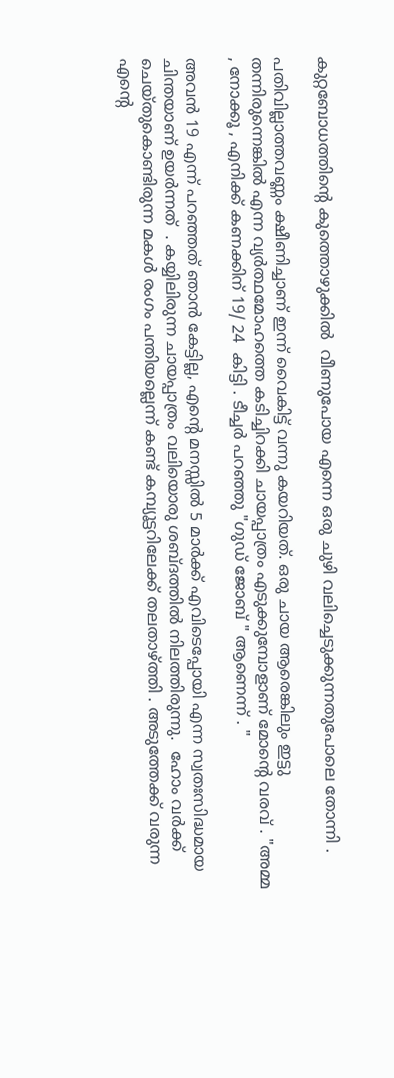കുറ്റബോധത്തിന്റെ കുത്തൊഴുക്കിൽ  വീണുപോയ എന്നെ ഒരു ചുഴി വലിച്ചെടുക്കുന്നതുപോലെ തോന്നി .

പതിവില്ലാത്തവണ്ണം ക്ഷീണിച്ചാണ്‌ ഇന്ന് വൈകിട്ട് വന്നു കയറിയത്. ഒരു ചായ ആരെങ്കിലും ഇട്ടു തന്നിരുന്നെങ്കിൽ എന്ന വ്യർത്ഥമോഹത്തെ കടിച്ചിറക്കി ചായപ്പാത്രം എടുക്കുമ്പോളാണ് മോന്റെ വരവ് . "അമ്മ , നോക്കൂ , എനിക്ക് കണക്കിന് 19/ 24  കിട്ടി . ടീച്ചർ പറഞ്ഞു "ഗുഡ് ജോബ് " ആണെന്ന് . "

അവൻ 19 എന്ന് പറഞ്ഞത് ഞാൻ കേട്ടില്ല, എന്റെ മനസ്സിൽ 5 മാർക്ക് എവിടെപ്പോയി എന്ന സ്വതഃസിദ്ധമായ ചിന്തയാണ് ഉയർന്നത്  . കയ്യിലിരുന്ന ചായപ്പാത്രം വലിയൊരു ശബ്ദത്തിൽ നിലത്തിരുന്നു.  ഹോം വർക്ക് ചെയ്തുകൊണ്ടിരുന്ന മകൾ രംഗം പന്തിയല്ലെന്ന് കണ്ട് കമ്പ്യൂട്ടറിലേക്ക് തലതാഴ്ത്തി . അടുത്തേക്ക് വരുന്ന എന്റെ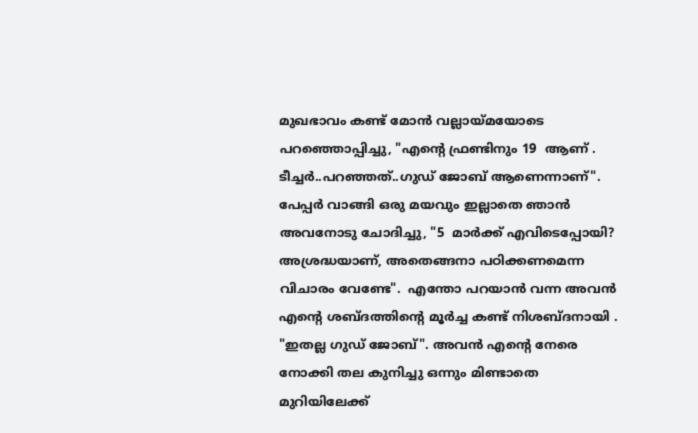മുഖഭാവം കണ്ട് മോൻ വല്ലായ്മയോടെ പറഞ്ഞൊപ്പിച്ചു, "എന്റെ ഫ്രണ്ടിനും 19  ആണ് . ടീച്ചർ..പറഞ്ഞത്..ഗുഡ് ജോബ് ആണെന്നാണ്". പേപ്പർ വാങ്ങി ഒരു മയവും ഇല്ലാതെ ഞാൻ അവനോടു ചോദിച്ചു, "5  മാർക്ക് എവിടെപ്പോയി? അശ്രദ്ധയാണ്, അതെങ്ങനാ പഠിക്കണമെന്ന വിചാരം വേണ്ടേ".  എന്തോ പറയാൻ വന്ന അവൻ എന്റെ ശബ്ദത്തിന്റെ മൂർച്ച കണ്ട് നിശബ്ദനായി . "ഇതല്ല ഗുഡ് ജോബ്". അവൻ എന്റെ നേരെ നോക്കി തല കുനിച്ചു ഒന്നും മിണ്ടാതെ മുറിയിലേക്ക്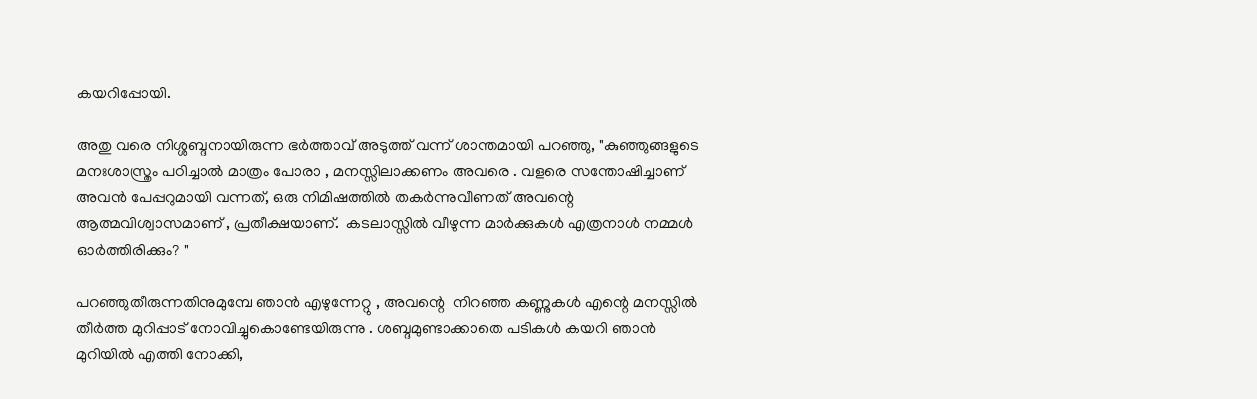കയറിപ്പോയി.

അതു വരെ നിശ്ശബ്ദനായിരുന്ന ഭർത്താവ് അടുത്ത് വന്ന് ശാന്തമായി പറഞ്ഞു, "കുഞ്ഞുങ്ങളുടെ മനഃശാസ്ത്രം പഠിച്ചാൽ മാത്രം പോരാ , മനസ്സിലാക്കണം അവരെ . വളരെ സന്തോഷിച്ചാണ് അവൻ പേപ്പറുമായി വന്നത്, ഒരു നിമിഷത്തിൽ തകർന്നുവീണത് അവന്റെ ആത്മവിശ്വാസമാണ് , പ്രതീക്ഷയാണ്.  കടലാസ്സിൽ വീഴുന്ന മാർക്കുകൾ എത്രനാൾ നമ്മൾ ഓർത്തിരിക്കും? "

പറഞ്ഞുതീരുന്നതിനുമുമ്പേ ഞാൻ എഴുന്നേറ്റു , അവന്റെ  നിറഞ്ഞ കണ്ണുകൾ എന്റെ മനസ്സിൽ തീർത്ത മുറിപ്പാട് നോവിച്ചുകൊണ്ടേയിരുന്നു . ശബ്ദമുണ്ടാക്കാതെ പടികൾ കയറി ഞാൻ മുറിയിൽ എത്തി നോക്കി,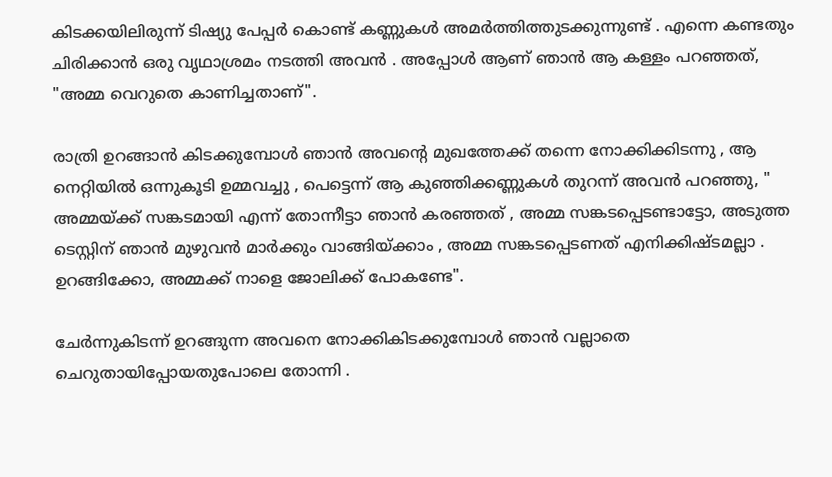കിടക്കയിലിരുന്ന് ടിഷ്യു പേപ്പർ കൊണ്ട് കണ്ണുകൾ അമർത്തിത്തുടക്കുന്നുണ്ട് . എന്നെ കണ്ടതും ചിരിക്കാൻ ഒരു വൃഥാശ്രമം നടത്തി അവൻ . അപ്പോൾ ആണ് ഞാൻ ആ കള്ളം പറഞ്ഞത്, "അമ്മ വെറുതെ കാണിച്ചതാണ്".

രാത്രി ഉറങ്ങാൻ കിടക്കുമ്പോൾ ഞാൻ അവന്റെ മുഖത്തേക്ക് തന്നെ നോക്കിക്കിടന്നു , ആ നെറ്റിയിൽ ഒന്നുകൂടി ഉമ്മവച്ചു , പെട്ടെന്ന് ആ കുഞ്ഞിക്കണ്ണുകൾ തുറന്ന് അവൻ പറഞ്ഞു, " അമ്മയ്ക്ക് സങ്കടമായി എന്ന് തോന്നീട്ടാ ഞാൻ കരഞ്ഞത് , അമ്മ സങ്കടപ്പെടണ്ടാട്ടോ, അടുത്ത ടെസ്റ്റിന് ഞാൻ മുഴുവൻ മാർക്കും വാങ്ങിയ്ക്കാം , അമ്മ സങ്കടപ്പെടണത് എനിക്കിഷ്ടമല്ലാ . ഉറങ്ങിക്കോ, അമ്മക്ക് നാളെ ജോലിക്ക് പോകണ്ടേ".

ചേർന്നുകിടന്ന് ഉറങ്ങുന്ന അവനെ നോക്കികിടക്കുമ്പോൾ ഞാൻ വല്ലാതെ ചെറുതായിപ്പോയതുപോലെ തോന്നി .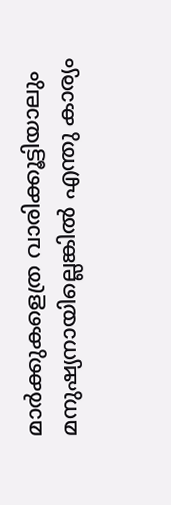മാർക്കുകളെത്ര വാരിക്കൂട്ടിയാലും മനുഷ്യനായില്ലെങ്കിൽ എന്തു കാര്യം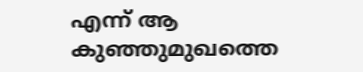എന്ന് ആ കുഞ്ഞുമുഖത്തെ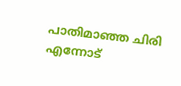പാതിമാഞ്ഞ ചിരി എന്നോട്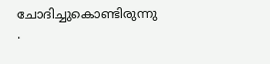ചോദിച്ചുകൊണ്ടിരുന്നു .